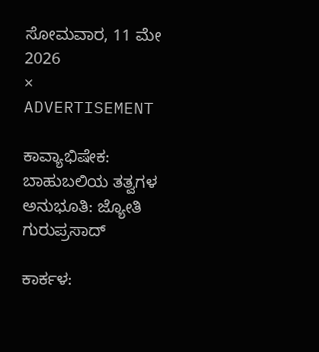ಸೋಮವಾರ, 11 ಮೇ 2026
×
ADVERTISEMENT

ಕಾವ್ಯಾಭಿಷೇಕ: ಬಾಹುಬಲಿಯ ತತ್ವಗಳ ಅನುಭೂತಿ: ಜ್ಯೋತಿ ಗುರುಪ್ರಸಾದ್

ಕಾರ್ಕಳ: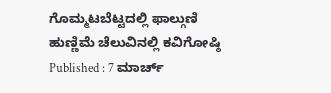ಗೊಮ್ಮಟಬೆಟ್ಟದಲ್ಲಿ ಫಾಲ್ಗುಣಿ ಹುಣ್ಣಿಮೆ ಚೆಲುವಿನಲ್ಲಿ ಕವಿಗೋಷ್ಠಿ
Published : 7 ಮಾರ್ಚ್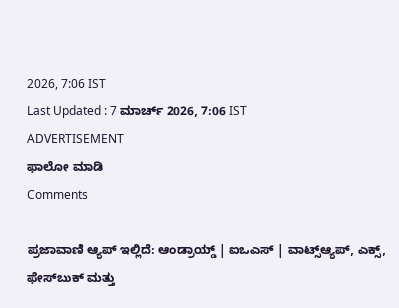2026, 7:06 IST
Last Updated : 7 ಮಾರ್ಚ್ 2026, 7:06 IST
ADVERTISEMENT
ಫಾಲೋ ಮಾಡಿ
Comments

ಪ್ರಜಾವಾಣಿ ಆ್ಯಪ್ ಇಲ್ಲಿದೆ: ಆಂಡ್ರಾಯ್ಡ್ | ಐಒಎಸ್ | ವಾಟ್ಸ್ಆ್ಯಪ್, ಎಕ್ಸ್, ಫೇಸ್‌ಬುಕ್ ಮತ್ತು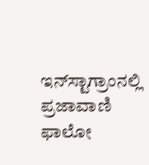ಇನ್‌ಸ್ಟಾಗ್ರಾಂನಲ್ಲಿ ಪ್ರಜಾವಾಣಿ ಫಾಲೋ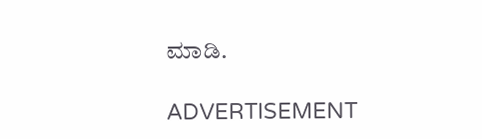ಮಾಡಿ.

ADVERTISEMENT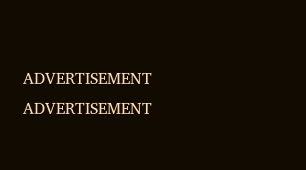ADVERTISEMENT
ADVERTISEMENT